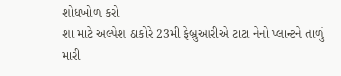શોધખોળ કરો
શા માટે અલ્પેશ ઠાકોરે 23મી ફેબ્રુઆરીએ ટાટા નેનો પ્લાન્ટને તાળું મારી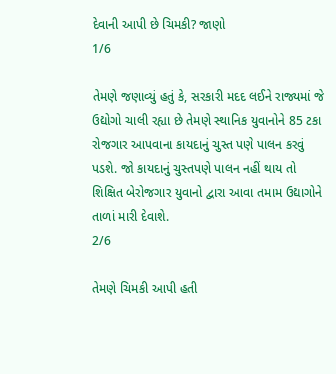દેવાની આપી છે ચિમકી? જાણો
1/6

તેમણે જણાવ્યું હતું કે, સરકારી મદદ લઈને રાજ્યમાં જે ઉદ્યોગો ચાલી રહ્યા છે તેમણે સ્થાનિક યુવાનોને 85 ટકા રોજગાર આપવાના કાયદાનું ચુસ્ત પણે પાલન કરવું પડશે. જો કાયદાનું ચુસ્તપણે પાલન નહીં થાય તો શિક્ષિત બેરોજગાર યુવાનો દ્વારા આવા તમામ ઉદ્યાગોને તાળાં મારી દેવાશે.
2/6

તેમણે ચિમકી આપી હતી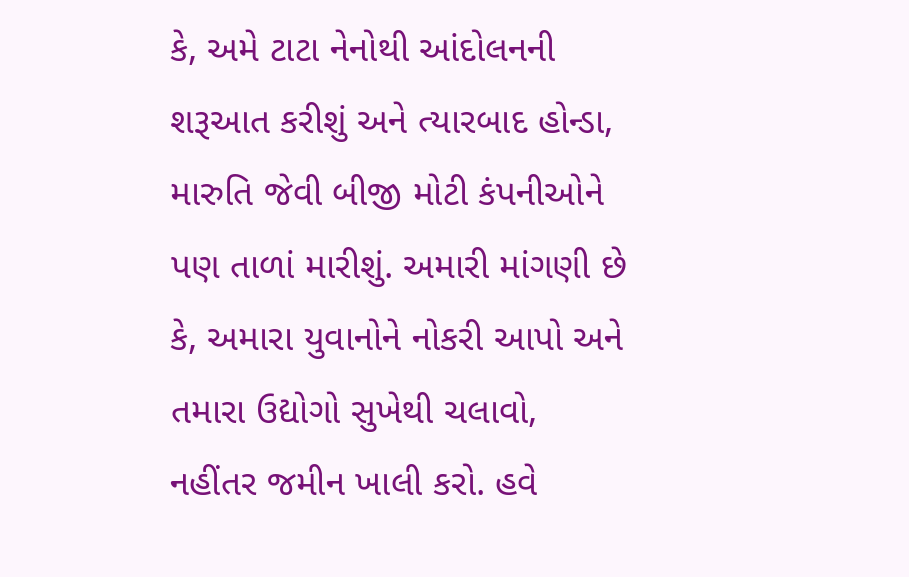કે, અમે ટાટા નેનોથી આંદોલનની શરૂઆત કરીશું અને ત્યારબાદ હોન્ડા, મારુતિ જેવી બીજી મોટી કંપનીઓને પણ તાળાં મારીશું. અમારી માંગણી છે કે, અમારા યુવાનોને નોકરી આપો અને તમારા ઉદ્યોગો સુખેથી ચલાવો, નહીંતર જમીન ખાલી કરો. હવે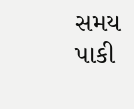સમય પાકી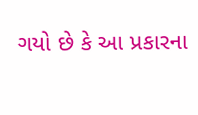ગયો છે કે આ પ્રકારના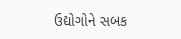ઉદ્યોગોને સબક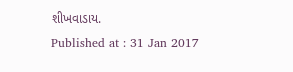શીખવાડાય.
Published at : 31 Jan 2017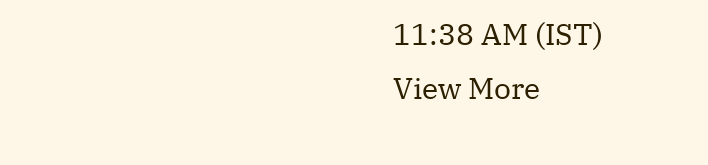11:38 AM (IST)
View More